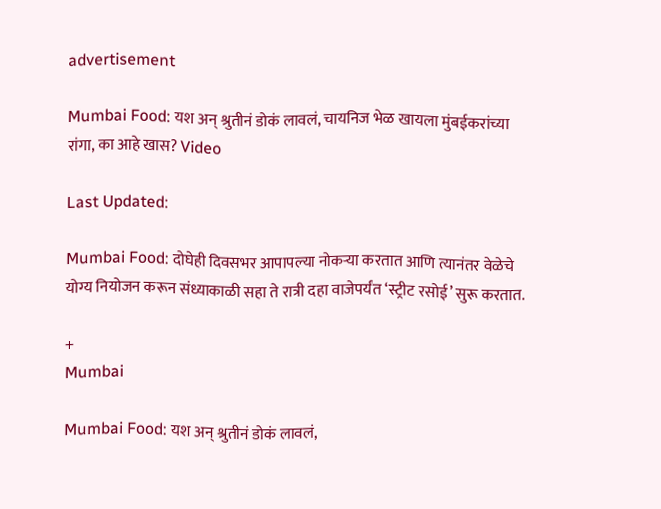advertisement

Mumbai Food: यश अन् श्रुतीनं डोकं लावलं, चायनिज भेळ खायला मुंबईकरांच्या रांगा, का आहे खास? Video

Last Updated:

Mumbai Food: दोघेही दिवसभर आपापल्या नोकऱ्या करतात आणि त्यानंतर वेळेचे योग्य नियोजन करून संध्याकाळी सहा ते रात्री दहा वाजेपर्यंत ‘स्ट्रीट रसोई’ सुरू करतात.

+
Mumbai

Mumbai Food: यश अन् श्रुतीनं डोकं लावलं,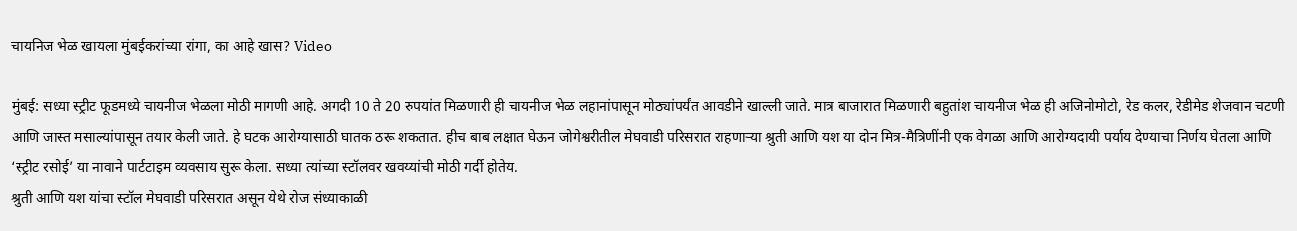चायनिज भेळ खायला मुंबईकरांच्या रांगा, का आहे खास? Video

मुंबई: सध्या स्ट्रीट फूडमध्ये चायनीज भेळला मोठी मागणी आहे. अगदी 10 ते 20 रुपयांत मिळणारी ही चायनीज भेळ लहानांपासून मोठ्यांपर्यंत आवडीने खाल्ली जाते. मात्र बाजारात मिळणारी बहुतांश चायनीज भेळ ही अजिनोमोटो, रेड कलर, रेडीमेड शेजवान चटणी आणि जास्त मसाल्यांपासून तयार केली जाते. हे घटक आरोग्यासाठी घातक ठरू शकतात. हीच बाब लक्षात घेऊन जोगेश्वरीतील मेघवाडी परिसरात राहणाऱ्या श्रुती आणि यश या दोन मित्र-मैत्रिणींनी एक वेगळा आणि आरोग्यदायी पर्याय देण्याचा निर्णय घेतला आणि ‘स्ट्रीट रसोई’ या नावाने पार्टटाइम व्यवसाय सुरू केला. सध्या त्यांच्या स्टॉलवर खवय्यांची मोठी गर्दी होतेय.
श्रुती आणि यश यांचा स्टॉल मेघवाडी परिसरात असून येथे रोज संध्याकाळी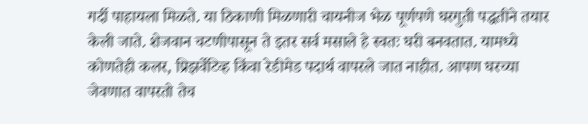गर्दी पाहायला मिळते. या ठिकाणी मिळणारी चायनीज भेळ पूर्णपणे घरगुती पद्धतीने तयार केली जाते. शेजवान चटणीपासून ते इतर सर्व मसाले हे स्वतः घरी बनवतात. यामध्ये कोणतेही कलर, प्रिझर्वेटिव्ह किंवा रेडीमेड पदार्थ वापरले जात नाहीत. आपण घरच्या जेवणात वापरतो तेच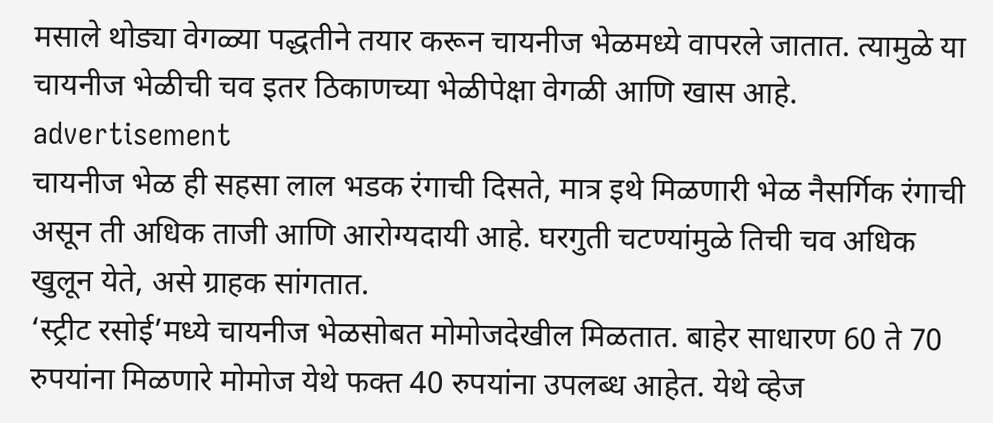मसाले थोड्या वेगळ्या पद्धतीने तयार करून चायनीज भेळमध्ये वापरले जातात. त्यामुळे या चायनीज भेळीची चव इतर ठिकाणच्या भेळीपेक्षा वेगळी आणि खास आहे.
advertisement
चायनीज भेळ ही सहसा लाल भडक रंगाची दिसते, मात्र इथे मिळणारी भेळ नैसर्गिक रंगाची असून ती अधिक ताजी आणि आरोग्यदायी आहे. घरगुती चटण्यांमुळे तिची चव अधिक खुलून येते, असे ग्राहक सांगतात.
‘स्ट्रीट रसोई’मध्ये चायनीज भेळसोबत मोमोजदेखील मिळतात. बाहेर साधारण 60 ते 70 रुपयांना मिळणारे मोमोज येथे फक्त 40 रुपयांना उपलब्ध आहेत. येथे व्हेज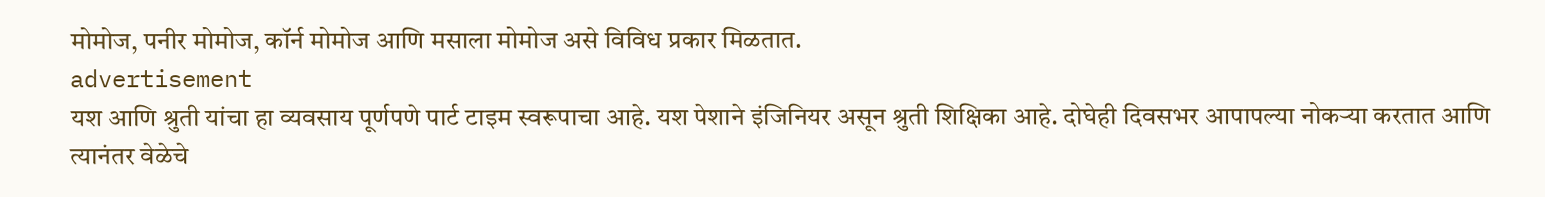मोमोज, पनीर मोमोज, कॉर्न मोमोज आणि मसाला मोमोज असे विविध प्रकार मिळतात.
advertisement
यश आणि श्रुती यांचा हा व्यवसाय पूर्णपणे पार्ट टाइम स्वरूपाचा आहे. यश पेशाने इंजिनियर असून श्रुती शिक्षिका आहे. दोघेही दिवसभर आपापल्या नोकऱ्या करतात आणि त्यानंतर वेळेचे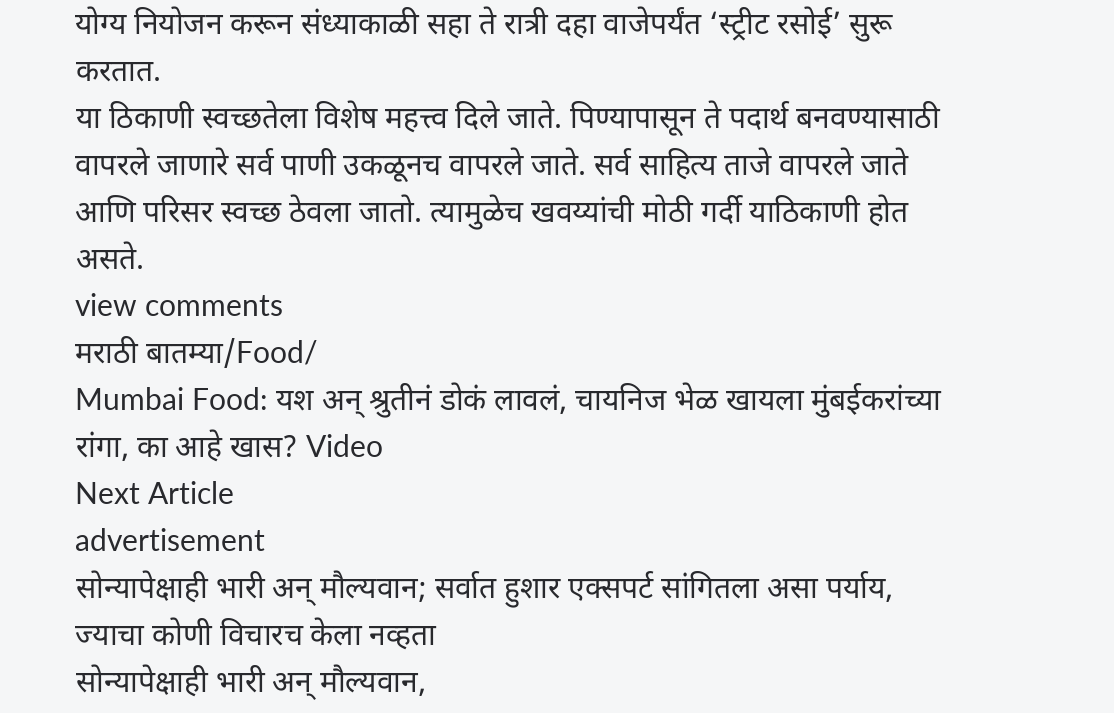योग्य नियोजन करून संध्याकाळी सहा ते रात्री दहा वाजेपर्यंत ‘स्ट्रीट रसोई’ सुरू करतात.
या ठिकाणी स्वच्छतेला विशेष महत्त्व दिले जाते. पिण्यापासून ते पदार्थ बनवण्यासाठी वापरले जाणारे सर्व पाणी उकळूनच वापरले जाते. सर्व साहित्य ताजे वापरले जाते आणि परिसर स्वच्छ ठेवला जातो. त्यामुळेच खवय्यांची मोठी गर्दी याठिकाणी होत असते.
view comments
मराठी बातम्या/Food/
Mumbai Food: यश अन् श्रुतीनं डोकं लावलं, चायनिज भेळ खायला मुंबईकरांच्या रांगा, का आहे खास? Video
Next Article
advertisement
सोन्यापेक्षाही भारी अन् मौल्यवान; सर्वात हुशार एक्सपर्ट सांगितला असा पर्याय, ज्याचा कोणी विचारच केला नव्हता
सोन्यापेक्षाही भारी अन् मौल्यवान,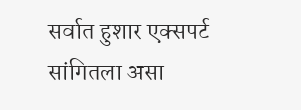सर्वात हुशार एक्सपर्ट सांगितला असा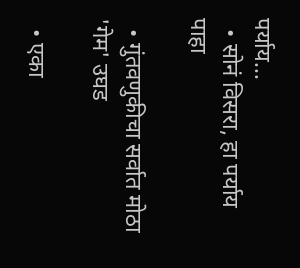पर्याय...
  • सोनं विसरा, हा पर्याय पाहा

  • गुंतवणुकीचा सर्वात मोठा 'गेम' उघड

  • एका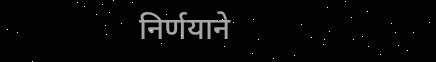निर्णयाने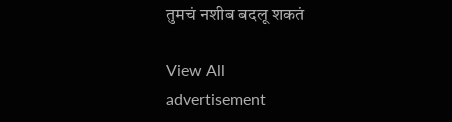तुमचं नशीब बदलू शकतं

View All
advertisement